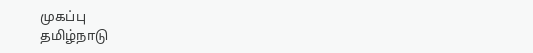முகப்பு
தமிழ்நாடு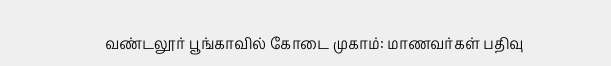வண்டலூர் பூங்காவில் கோடை முகாம்: மாணவர்கள் பதிவு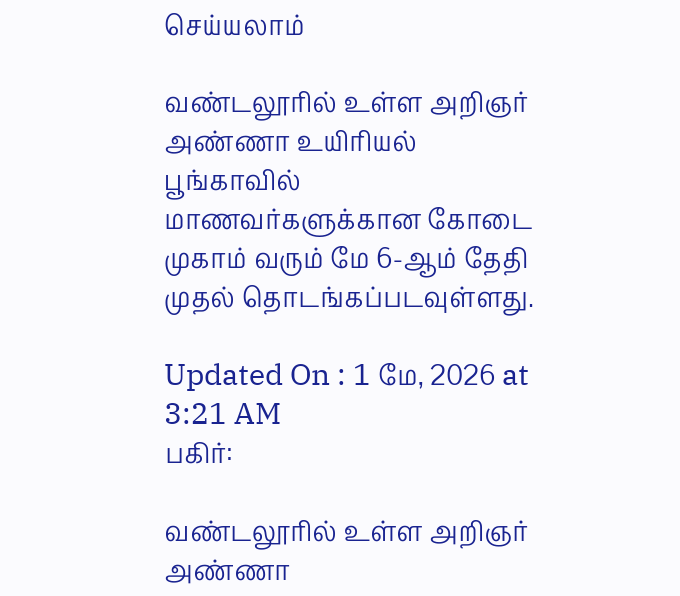செய்யலாம்

வண்டலூரில் உள்ள அறிஞர் அண்ணா உயிரியல் பூங்காவில் மாணவர்களுக்கான கோடை முகாம் வரும் மே 6-ஆம் தேதி முதல் தொடங்கப்படவுள்ளது.

Updated On : 1 மே, 2026 at 3:21 AM
பகிர்:

வண்டலூரில் உள்ள அறிஞர் அண்ணா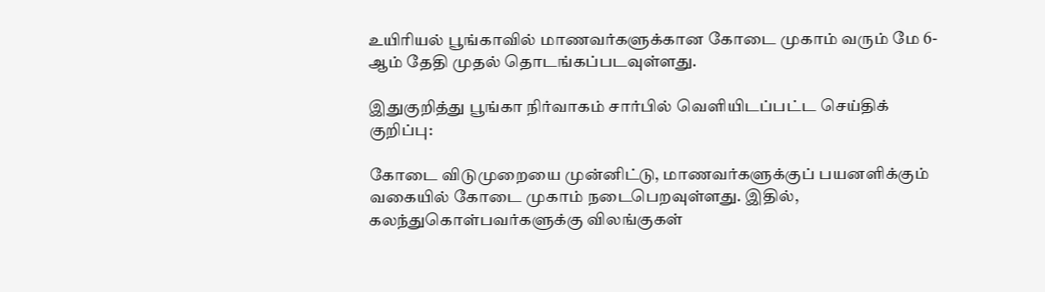உயிரியல் பூங்காவில் மாணவர்களுக்கான கோடை முகாம் வரும் மே 6-ஆம் தேதி முதல் தொடங்கப்படவுள்ளது.

இதுகுறித்து பூங்கா நிர்வாகம் சார்பில் வெளியிடப்பட்ட செய்திக் குறிப்பு:

கோடை விடுமுறையை முன்னிட்டு, மாணவர்களுக்குப் பயனளிக்கும் வகையில் கோடை முகாம் நடைபெறவுள்ளது. இதில், கலந்துகொள்பவர்களுக்கு விலங்குகள்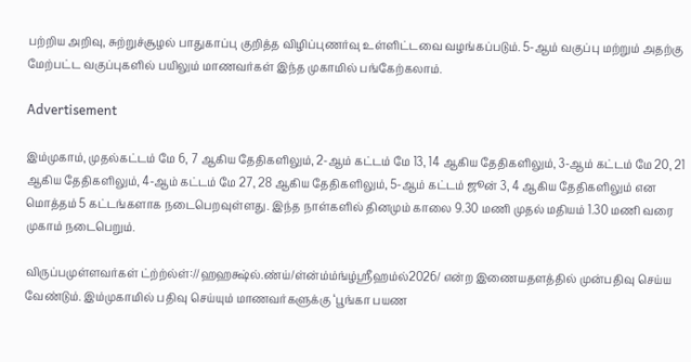பற்றிய அறிவு, சுற்றுச்சூழல் பாதுகாப்பு குறித்த விழிப்புணர்வு உள்ளிட்டவை வழங்கப்படும். 5-ஆம் வகுப்பு மற்றும் அதற்கு மேற்பட்ட வகுப்புகளில் பயிலும் மாணவர்கள் இந்த முகாமில் பங்கேற்கலாம்.

Advertisement

இம்முகாம், முதல்கட்டம் மே 6, 7 ஆகிய தேதிகளிலும், 2-ஆம் கட்டம் மே 13, 14 ஆகிய தேதிகளிலும், 3-ஆம் கட்டம் மே 20, 21 ஆகிய தேதிகளிலும், 4-ஆம் கட்டம் மே 27, 28 ஆகிய தேதிகளிலும், 5-ஆம் கட்டம் ஜூன் 3, 4 ஆகிய தேதிகளிலும் என மொத்தம் 5 கட்டங்களாக நடைபெறவுள்ளது. இந்த நாள்களில் தினமும் காலை 9.30 மணி முதல் மதியம் 1.30 மணி வரை முகாம் நடைபெறும்.

விருப்பமுள்ளவர்கள் ட்ற்ற்ல்ள்://ஹஹக்ஷ்ல்.ண்ய்/ள்ன்ம்ம்ங்ழ்ஸ்ரீஹம்ல்2026/ என்ற இணையதளத்தில் முன்பதிவு செய்ய வேண்டும். இம்முகாமில் பதிவு செய்யும் மாணவர்களுக்கு ‘பூங்கா பயண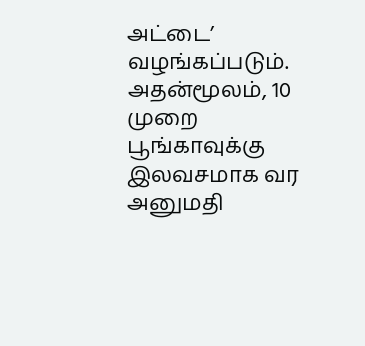அட்டை’ வழங்கப்படும். அதன்மூலம், 10 முறை பூங்காவுக்கு இலவசமாக வர அனுமதி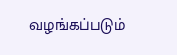வழங்கப்படும்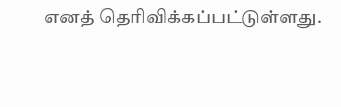எனத் தெரிவிக்கப்பட்டுள்ளது.